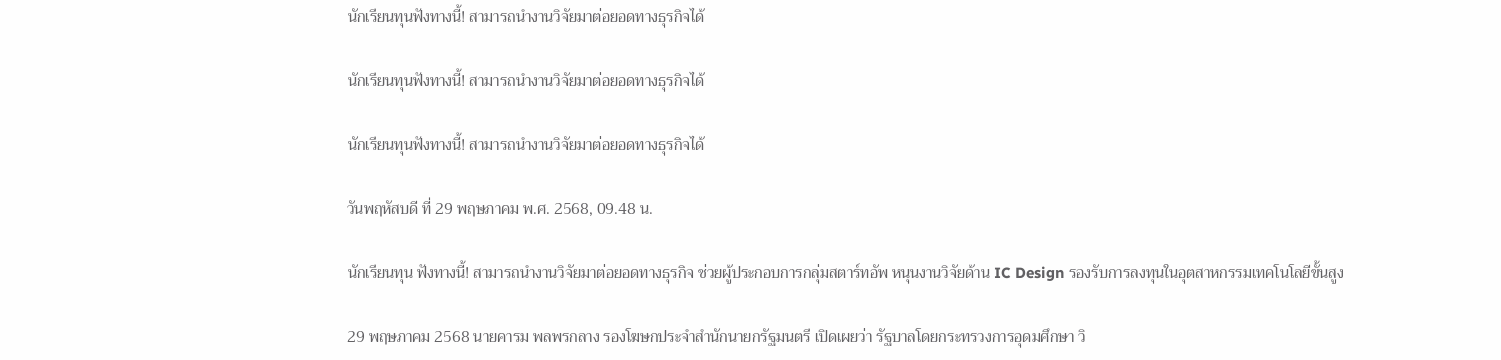นักเรียนทุนฟังทางนี้! สามารถนำงานวิจัยมาต่อยอดทางธุรกิจได้

นักเรียนทุนฟังทางนี้! สามารถนำงานวิจัยมาต่อยอดทางธุรกิจได้

นักเรียนทุนฟังทางนี้! สามารถนำงานวิจัยมาต่อยอดทางธุรกิจได้

วันพฤหัสบดี ที่ 29 พฤษภาคม พ.ศ. 2568, 09.48 น.

นักเรียนทุน ฟังทางนี้! สามารถนำงานวิจัยมาต่อยอดทางธุรกิจ ช่วยผู้ประกอบการกลุ่มสตาร์ทอัพ หนุนงานวิจัยด้าน IC Design รองรับการลงทุนในอุตสาหกรรมเทคโนโลยีขั้นสูง

29 พฤษภาคม 2568 นายคารม พลพรกลาง รองโฆษกประจำสำนักนายกรัฐมนตรี เปิดเผยว่า รัฐบาลโดยกระทรวงการอุดมศึกษา วิ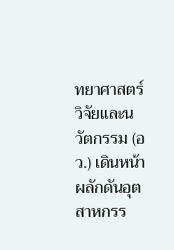ทยาศาสตร์ วิจัยและนวัตกรรม (อว.) เดินหน้าผลักดันอุตสาหกรร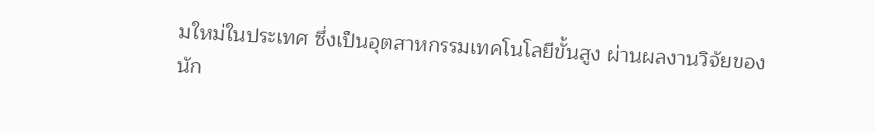มใหม่ในประเทศ ซึ่งเป็นอุตสาหกรรมเทคโนโลยีขั้นสูง ผ่านผลงานวิจัยของนัก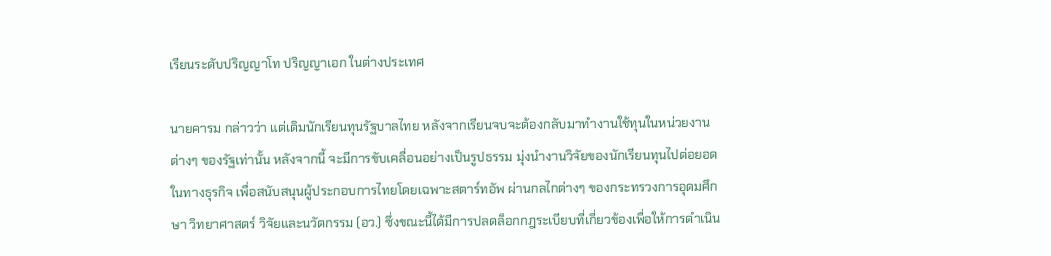เรียนระดับปริญญาโท ปริญญาเอก ในต่างประเทศ

นายคารม กล่าวว่า แต่เดิมนักเรียนทุนรัฐบาลไทย หลังจากเรียนจบจะต้องกลับมาทำงานใช้ทุนในหน่วยงานต่างๆ ของรัฐเท่านั้น หลังจากนี้ จะมีการขับเคลื่อนอย่างเป็นรูปธรรม มุ่งนำงานวิจัยของนักเรียนทุนไปต่อยอดในทางธุรกิจ เพื่อสนับสนุนผู้ประกอบการไทยโดยเฉพาะสตาร์ทอัพ ผ่านกลไกต่างๆ ของกระทรวงการอุดมศึกษา วิทยาศาสตร์ วิจัยและนวัตกรรม (อว.) ซึ่งขณะนี้ได้มีการปลดล็อกกฎระเบียบที่เกี่ยวข้องเพื่อให้การดำเนิน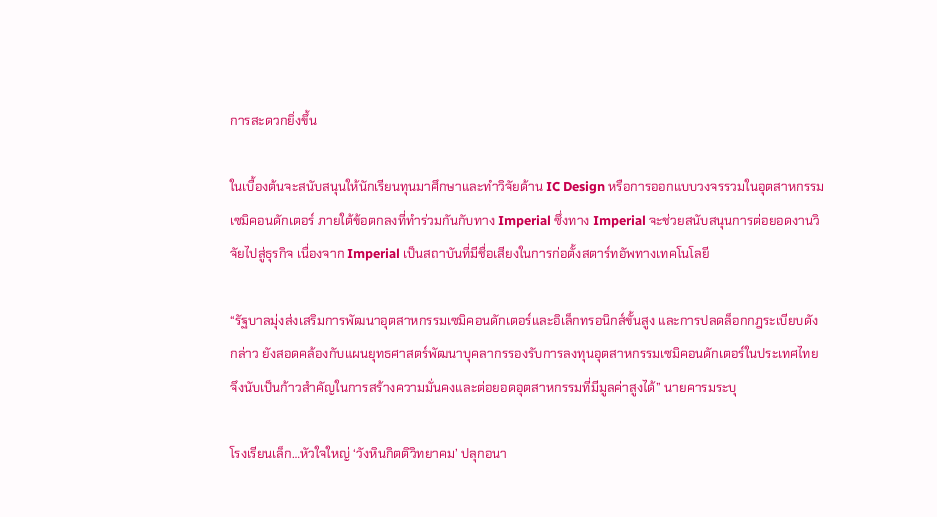การสะดวกยิ่งขึ้น

ในเบื้องต้นจะสนับสนุนให้นักเรียนทุนมาศึกษาและทำวิจัยด้าน IC Design หรือการออกแบบวงจรรวมในอุตสาหกรรมเซมิคอนดักเตอร์ ภายใต้ข้อตกลงที่ทำร่วมกันกับทาง Imperial ซึ่งทาง Imperial จะช่วยสนับสนุนการต่อยอดงานวิจัยไปสู่ธุรกิจ เนื่องจาก Imperial เป็นสถาบันที่มีชื่อเสียงในการก่อตั้งสตาร์ทอัพทางเทคโนโลยี

“รัฐบาลมุ่งส่งเสริมการพัฒนาอุตสาหกรรมเซมิคอนดักเตอร์และอิเล็กทรอนิกส์ขั้นสูง และการปลดล็อกกฎระเบียบดังกล่าว ยังสอดคล้องกับแผนยุทธศาสตร์พัฒนาบุคลากรรองรับการลงทุนอุตสาหกรรมเซมิคอนดักเตอร์ในประเทศไทย จึงนับเป็นก้าวสำคัญในการสร้างความมั่นคงและต่อยอดอุตสาหกรรมที่มีมูลค่าสูงได้” นายคารมระบุ

โรงเรียนเล็ก…หัวใจใหญ่ ‘วังหินกิตติวิทยาคม’ ปลุกอนา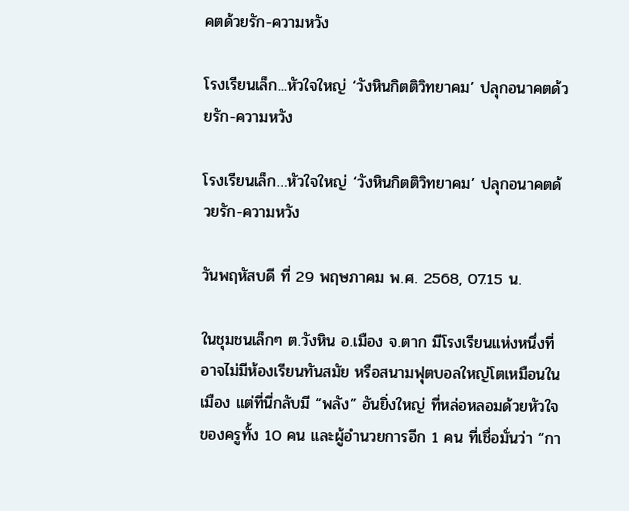คตด้วยรัก-ความหวัง

โรงเรียนเล็ก...หัวใจใหญ่ ‘วังหินกิตติวิทยาคม’ ปลุกอนาคตด้วยรัก-ความหวัง

โรงเรียนเล็ก…หัวใจใหญ่ ‘วังหินกิตติวิทยาคม’ ปลุกอนาคตด้วยรัก-ความหวัง

วันพฤหัสบดี ที่ 29 พฤษภาคม พ.ศ. 2568, 07.15 น.

ในชุมชนเล็กๆ ต.วังหิน อ.เมือง จ.ตาก มีโรงเรียนแห่งหนึ่งที่อาจไม่มีห้องเรียนทันสมัย หรือสนามฟุตบอลใหญ่โตเหมือนในเมือง แต่ที่นี่กลับมี “พลัง” อันยิ่งใหญ่ ที่หล่อหลอมด้วยหัวใจของครูทั้ง 10 คน และผู้อำนวยการอีก 1 คน ที่เชื่อมั่นว่า “กา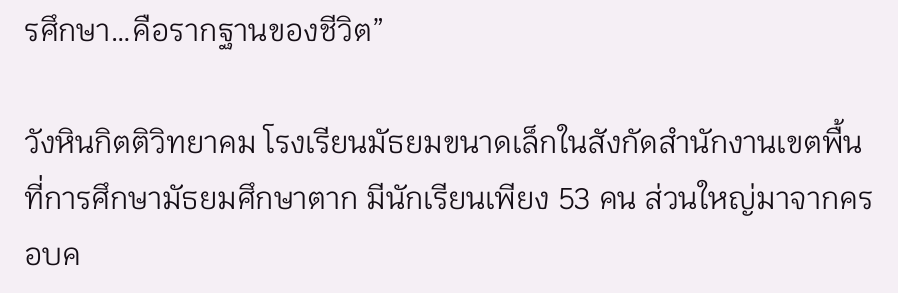รศึกษา…คือรากฐานของชีวิต”

วังหินกิตติวิทยาคม โรงเรียนมัธยมขนาดเล็กในสังกัดสำนักงานเขตพื้นที่การศึกษามัธยมศึกษาตาก มีนักเรียนเพียง 53 คน ส่วนใหญ่มาจากครอบค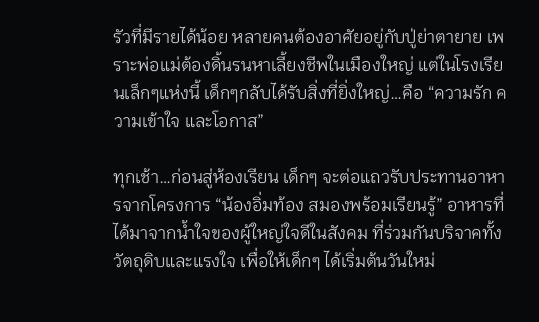รัวที่มีรายได้น้อย หลายคนต้องอาศัยอยู่กับปู่ย่าตายาย เพราะพ่อแม่ต้องดิ้นรนหาเลี้ยงชีพในเมืองใหญ่ แต่ในโรงเรียนเล็กๆแห่งนี้ เด็กๆกลับได้รับสิ่งที่ยิ่งใหญ่…คือ “ความรัก ความเข้าใจ และโอกาส”

ทุกเช้า…ก่อนสู่ห้องเรียน เด็กๆ จะต่อแถวรับประทานอาหารจากโครงการ “น้องอิ่มท้อง สมองพร้อมเรียนรู้” อาหารที่ได้มาจากน้ำใจของผู้ใหญ่ใจดีในสังคม ที่ร่วมกันบริจาคทั้งวัตถุดิบและแรงใจ เพื่อให้เด็กๆ ได้เริ่มต้นวันใหม่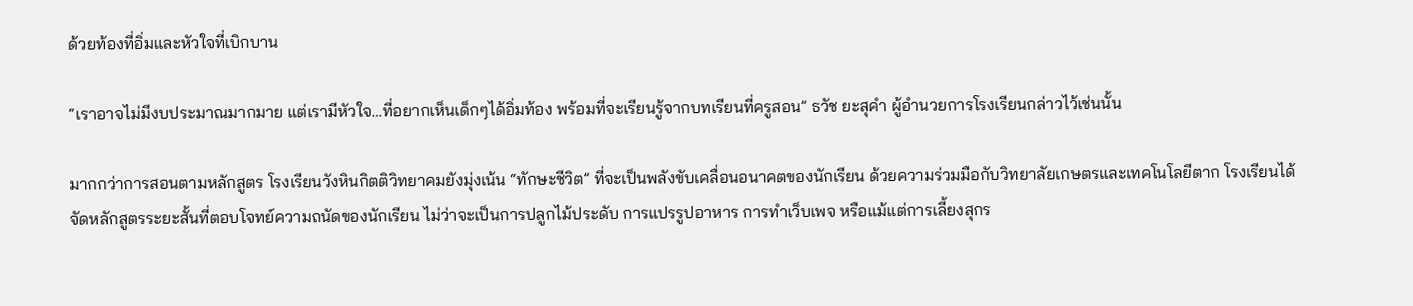ด้วยท้องที่อิ่มและหัวใจที่เบิกบาน

“เราอาจไม่มีงบประมาณมากมาย แต่เรามีหัวใจ…ที่อยากเห็นเด็กๆได้อิ่มท้อง พร้อมที่จะเรียนรู้จากบทเรียนที่ครูสอน” ธวัช ยะสุคำ ผู้อำนวยการโรงเรียนกล่าวไว้เช่นนั้น

มากกว่าการสอนตามหลักสูตร โรงเรียนวังหินกิตติวิทยาคมยังมุ่งเน้น “ทักษะชีวิต” ที่จะเป็นพลังขับเคลื่อนอนาคตของนักเรียน ด้วยความร่วมมือกับวิทยาลัยเกษตรและเทคโนโลยีตาก โรงเรียนได้จัดหลักสูตรระยะสั้นที่ตอบโจทย์ความถนัดของนักเรียน ไม่ว่าจะเป็นการปลูกไม้ประดับ การแปรรูปอาหาร การทำเว็บเพจ หรือแม้แต่การเลี้ยงสุกร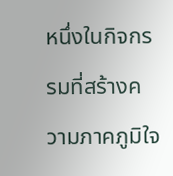หนึ่งในกิจกรรมที่สร้างความภาคภูมิใจ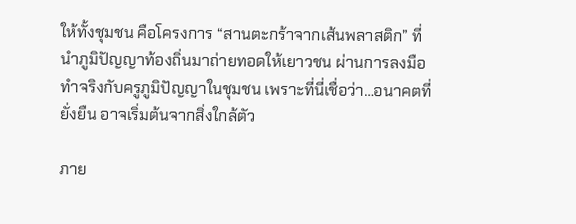ให้ทั้งชุมชน คือโครงการ “สานตะกร้าจากเส้นพลาสติก” ที่นำภูมิปัญญาท้องถิ่นมาถ่ายทอดให้เยาวชน ผ่านการลงมือทำจริงกับครูภูมิปัญญาในชุมชน เพราะที่นี่เชื่อว่า…อนาคตที่ยั่งยืน อาจเริ่มต้นจากสิ่งใกล้ตัว

ภาย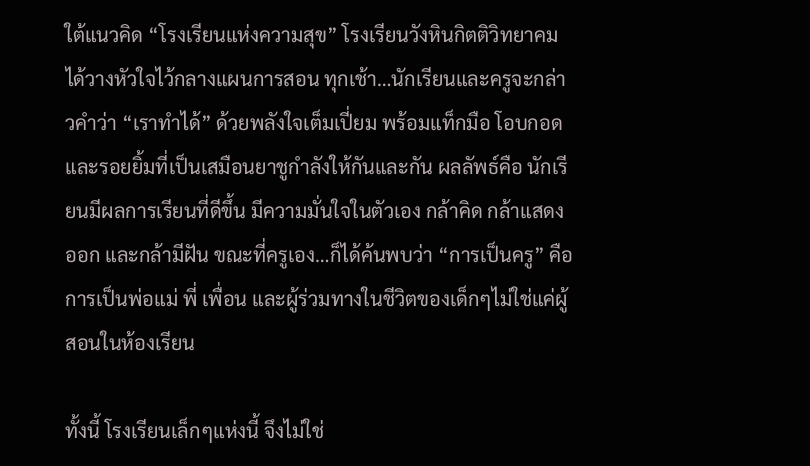ใต้แนวคิด “โรงเรียนแห่งความสุข” โรงเรียนวังหินกิตติวิทยาคมได้วางหัวใจไว้กลางแผนการสอน ทุกเช้า…นักเรียนและครูจะกล่าวคำว่า “เราทำได้” ด้วยพลังใจเต็มเปี่ยม พร้อมแท็กมือ โอบกอด และรอยยิ้มที่เป็นเสมือนยาชูกำลังให้กันและกัน ผลลัพธ์คือ นักเรียนมีผลการเรียนที่ดีขึ้น มีความมั่นใจในตัวเอง กล้าคิด กล้าแสดงออก และกล้ามีฝัน ขณะที่ครูเอง…ก็ได้ค้นพบว่า “การเป็นครู” คือการเป็นพ่อแม่ พี่ เพื่อน และผู้ร่วมทางในชีวิตของเด็กๆไม่ใช่แค่ผู้สอนในห้องเรียน

ทั้งนี้ โรงเรียนเล็กๆแห่งนี้ จึงไม่ใช่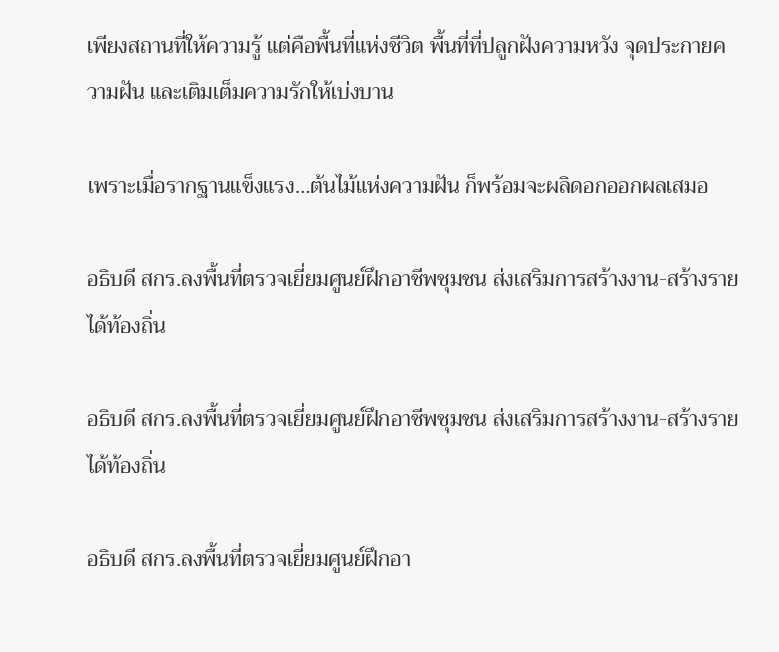เพียงสถานที่ให้ความรู้ แต่คือพื้นที่แห่งชีวิต พื้นที่ที่ปลูกฝังความหวัง จุดประกายความฝัน และเติมเต็มความรักให้เบ่งบาน

เพราะเมื่อรากฐานแข็งแรง…ต้นไม้แห่งความฝัน ก็พร้อมจะผลิดอกออกผลเสมอ

อธิบดี สกร.ลงพื้นที่ตรวจเยี่ยมศูนย์ฝึกอาชีพชุมชน ส่งเสริมการสร้างงาน-สร้างรายได้ท้องถิ่น

อธิบดี สกร.ลงพื้นที่ตรวจเยี่ยมศูนย์ฝึกอาชีพชุมชน ส่งเสริมการสร้างงาน-สร้างรายได้ท้องถิ่น

อธิบดี สกร.ลงพื้นที่ตรวจเยี่ยมศูนย์ฝึกอา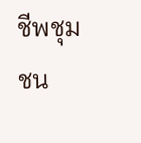ชีพชุมชน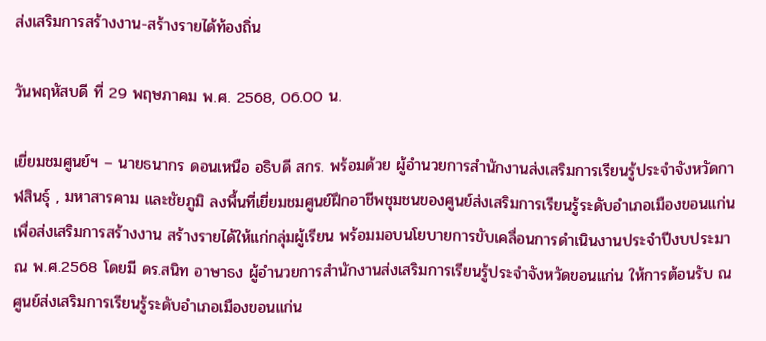ส่งเสริมการสร้างงาน-สร้างรายได้ท้องถิ่น

วันพฤหัสบดี ที่ 29 พฤษภาคม พ.ศ. 2568, 06.00 น.

เยี่ยมชมศูนย์ฯ – นายธนากร ดอนเหนือ อธิบดี สกร. พร้อมด้วย ผู้อำนวยการสำนักงานส่งเสริมการเรียนรู้ประจำจังหวัดกาฬสินธุ์ , มหาสารคาม และชัยภูมิ ลงพื้นที่เยี่ยมชมศูนย์ฝึกอาชีพชุมชนของศูนย์ส่งเสริมการเรียนรู้ระดับอำเภอเมืองขอนแก่น เพื่อส่งเสริมการสร้างงาน สร้างรายได้ให้แก่กลุ่มผู้เรียน พร้อมมอบนโยบายการขับเคลื่อนการดำเนินงานประจำปีงบประมาณ พ.ศ.2568 โดยมี ดร.สนิท อาษาธง ผู้อำนวยการสำนักงานส่งเสริมการเรียนรู้ประจำจังหวัดขอนแก่น ให้การต้อนรับ ณ ศูนย์ส่งเสริมการเรียนรู้ระดับอำเภอเมืองขอนแก่น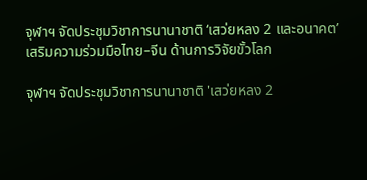จุฬาฯ จัดประชุมวิชาการนานาชาติ ‘เสว่ยหลง 2 และอนาคต’ เสริมความร่วมมือไทย–จีน ด้านการวิจัยขั้วโลก

จุฬาฯ จัดประชุมวิชาการนานาชาติ 'เสว่ยหลง 2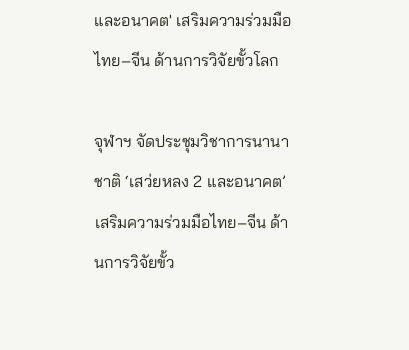และอนาคต' เสริมความร่วมมือไทย–จีน ด้านการวิจัยขั้วโลก

จุฬาฯ จัดประชุมวิชาการนานาชาติ ‘เสว่ยหลง 2 และอนาคต’ เสริมความร่วมมือไทย–จีน ด้านการวิจัยขั้ว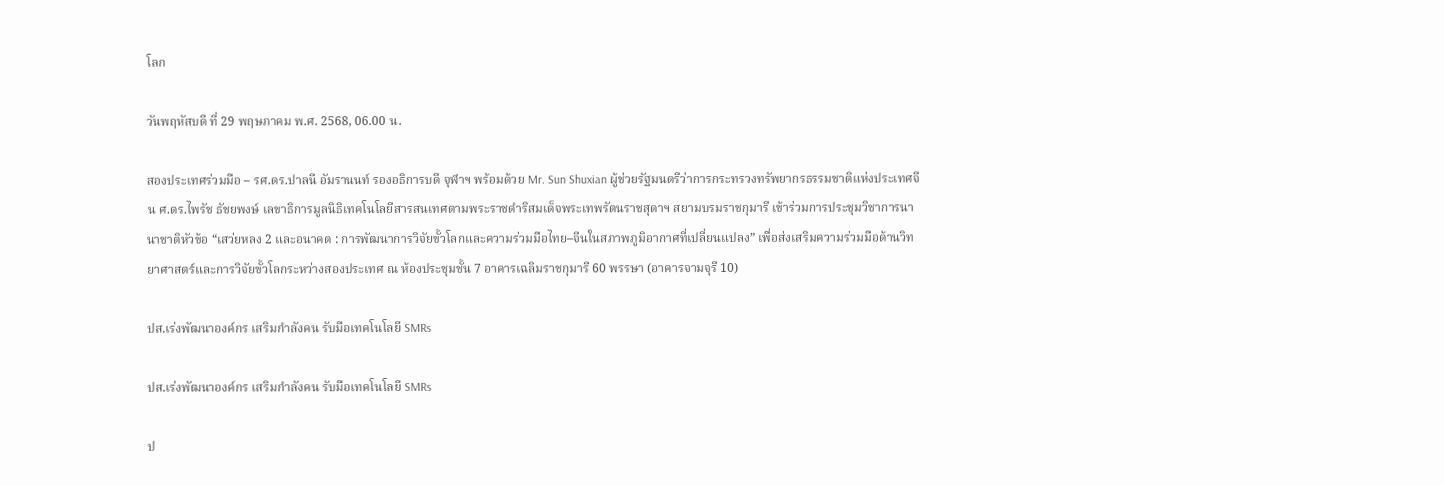โลก

วันพฤหัสบดี ที่ 29 พฤษภาคม พ.ศ. 2568, 06.00 น.

สองประเทศร่วมมือ – รศ.ดร.ปาลนี อัมรานนท์ รองอธิการบดี จุฬาฯ พร้อมด้วย Mr. Sun Shuxian ผู้ช่วยรัฐมนตรีว่าการกระทรวงทรัพยากรธรรมชาติแห่งประเทศจีน ศ.ดร.ไพรัช ธัชยพงษ์ เลขาธิการมูลนิธิเทคโนโลยีสารสนเทศตามพระราชดำริสมเด็จพระเทพรัตนราชสุดาฯ สยามบรมราชกุมารี เข้าร่วมการประชุมวิชาการนานาชาติหัวข้อ “เสว่ยหลง 2 และอนาคต : การพัฒนาการวิจัยขั้วโลกและความร่วมมือไทย–จีนในสภาพภูมิอากาศที่เปลี่ยนแปลง” เพื่อส่งเสริมความร่วมมือด้านวิทยาศาสตร์และการวิจัยขั้วโลกระหว่างสองประเทศ ณ ห้องประชุมชั้น 7 อาคารเฉลิมราชกุมารี 60 พรรษา (อาคารจามจุรี 10)

ปส.เร่งพัฒนาองค์กร เสริมกำลังคน รับมือเทคโนโลยี SMRs

ปส.เร่งพัฒนาองค์กร เสริมกำลังคน รับมือเทคโนโลยี SMRs

ป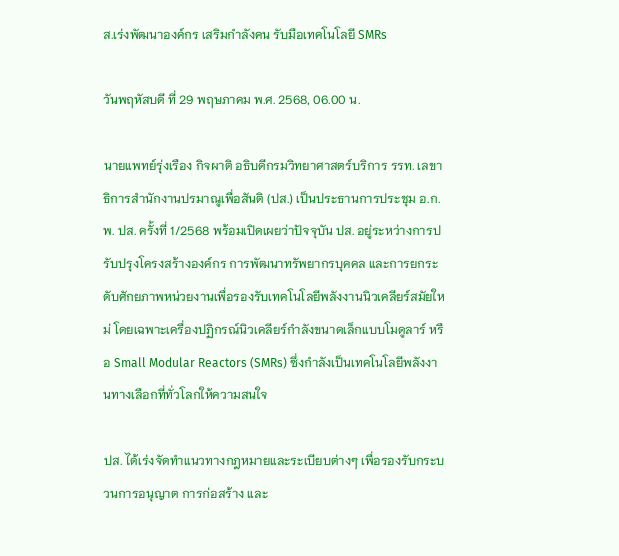ส.เร่งพัฒนาองค์กร เสริมกำลังคน รับมือเทคโนโลยี SMRs

วันพฤหัสบดี ที่ 29 พฤษภาคม พ.ศ. 2568, 06.00 น.

นายแพทย์รุ่งเรือง กิจผาติ อธิบดีกรมวิทยาศาสตร์บริการ รรท. เลขาธิการสำนักงานปรมาณูเพื่อสันติ (ปส.) เป็นประธานการประชุม อ.ก.พ. ปส. ครั้งที่ 1/2568 พร้อมเปิดเผยว่าปัจจุบัน ปส. อยู่ระหว่างการปรับปรุงโครงสร้างองค์กร การพัฒนาทรัพยากรบุคคล และการยกระดับศักยภาพหน่วยงานเพื่อรองรับเทคโนโลยีพลังงานนิวเคลียร์สมัยใหม่ โดยเฉพาะเครื่องปฏิกรณ์นิวเคลียร์กำลังขนาดเล็กแบบโมดูลาร์ หรือ Small Modular Reactors (SMRs) ซึ่งกำลังเป็นเทคโนโลยีพลังงานทางเลือกที่ทั่วโลกให้ความสนใจ

ปส. ได้เร่งจัดทำแนวทางกฎหมายและระเบียบต่างๆ เพื่อรองรับกระบวนการอนุญาต การก่อสร้าง และ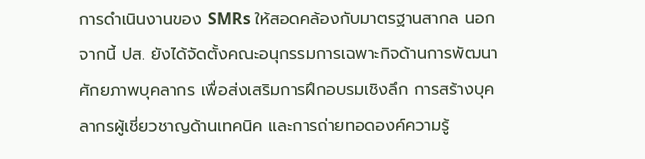การดำเนินงานของ SMRs ให้สอดคล้องกับมาตรฐานสากล นอกจากนี้ ปส. ยังได้จัดตั้งคณะอนุกรรมการเฉพาะกิจด้านการพัฒนาศักยภาพบุคลากร เพื่อส่งเสริมการฝึกอบรมเชิงลึก การสร้างบุคลากรผู้เชี่ยวชาญด้านเทคนิค และการถ่ายทอดองค์ความรู้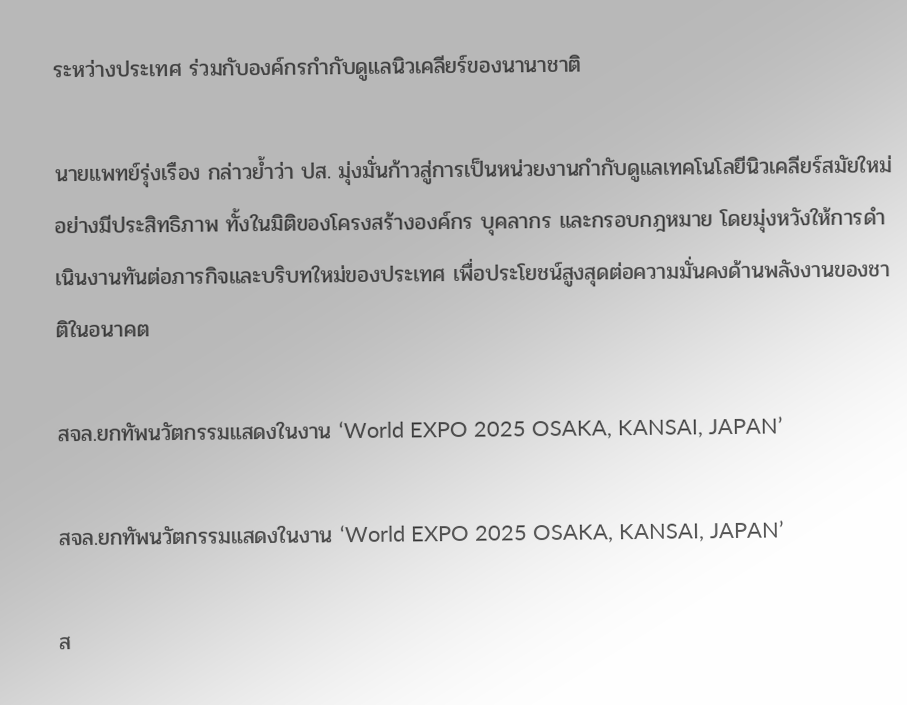ระหว่างประเทศ ร่วมกับองค์กรกำกับดูแลนิวเคลียร์ของนานาชาติ

นายแพทย์รุ่งเรือง กล่าวย้ำว่า ปส. มุ่งมั่นก้าวสู่การเป็นหน่วยงานกำกับดูแลเทคโนโลยีนิวเคลียร์สมัยใหม่อย่างมีประสิทธิภาพ ทั้งในมิติของโครงสร้างองค์กร บุคลากร และกรอบกฎหมาย โดยมุ่งหวังให้การดำเนินงานทันต่อภารกิจและบริบทใหม่ของประเทศ เพื่อประโยชน์สูงสุดต่อความมั่นคงด้านพลังงานของชาติในอนาคต

สจล.ยกทัพนวัตกรรมแสดงในงาน ‘World EXPO 2025 OSAKA, KANSAI, JAPAN’

สจล.ยกทัพนวัตกรรมแสดงในงาน ‘World EXPO 2025 OSAKA, KANSAI, JAPAN’

ส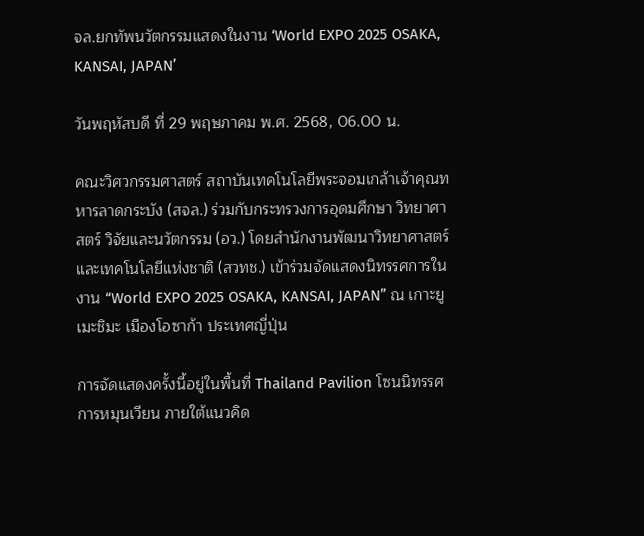จล.ยกทัพนวัตกรรมแสดงในงาน ‘World EXPO 2025 OSAKA, KANSAI, JAPAN’

วันพฤหัสบดี ที่ 29 พฤษภาคม พ.ศ. 2568, 06.00 น.

คณะวิศวกรรมศาสตร์ สถาบันเทคโนโลยีพระจอมเกล้าเจ้าคุณทหารลาดกระบัง (สจล.) ร่วมกับกระทรวงการอุดมศึกษา วิทยาศาสตร์ วิจัยและนวัตกรรม (อว.) โดยสำนักงานพัฒนาวิทยาศาสตร์และเทคโนโลยีแห่งชาติ (สวทช.) เข้าร่วมจัดแสดงนิทรรศการในงาน “World EXPO 2025 OSAKA, KANSAI, JAPAN” ณ เกาะยูเมะชิมะ เมืองโอซาก้า ประเทศญี่ปุ่น

การจัดแสดงครั้งนี้อยู่ในพื้นที่ Thailand Pavilion โซนนิทรรศการหมุนเวียน ภายใต้แนวคิด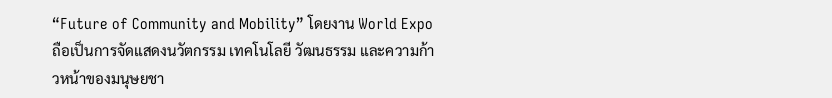“Future of Community and Mobility” โดยงาน World Expo ถือเป็นการจัดแสดงนวัตกรรม เทคโนโลยี วัฒนธรรม และความก้าวหน้าของมนุษยชา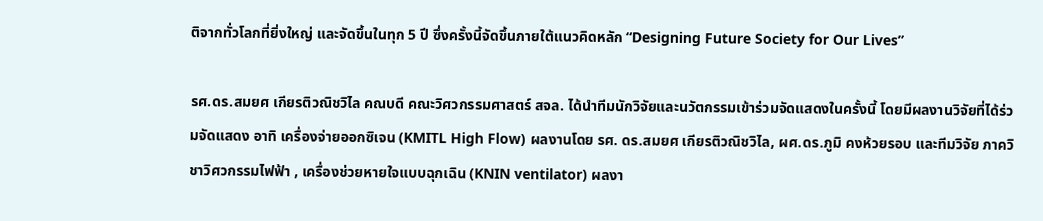ติจากทั่วโลกที่ยิ่งใหญ่ และจัดขึ้นในทุก 5 ปี ซึ่งครั้งนี้จัดขึ้นภายใต้แนวคิดหลัก “Designing Future Society for Our Lives”

รศ.ดร.สมยศ เกียรติวณิชวิไล คณบดี คณะวิศวกรรมศาสตร์ สจล. ได้นำทีมนักวิจัยและนวัตกรรมเข้าร่วมจัดแสดงในครั้งนี้ โดยมีผลงานวิจัยที่ได้ร่วมจัดแสดง อาทิ เครื่องจ่ายออกซิเจน (KMITL High Flow) ผลงานโดย รศ. ดร.สมยศ เกียรติวณิชวิไล, ผศ.ดร.ภูมิ คงห้วยรอบ และทีมวิจัย ภาควิชาวิศวกรรมไฟฟ้า , เครื่องช่วยหายใจแบบฉุกเฉิน (KNIN ventilator) ผลงา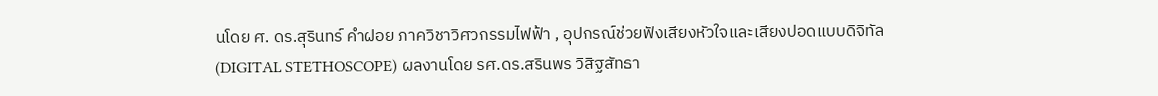นโดย ศ. ดร.สุรินทร์ คำฝอย ภาควิชาวิศวกรรมไฟฟ้า , อุปกรณ์ช่วยฟังเสียงหัวใจและเสียงปอดแบบดิจิทัล (DIGITAL STETHOSCOPE) ผลงานโดย รศ.ดร.สรินพร วิสิฐสัทธา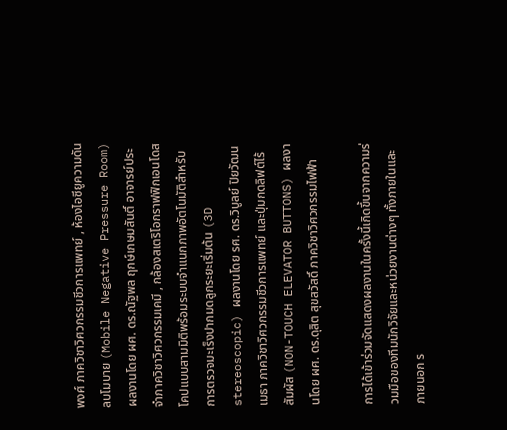พงศ์ ภาควิชาวิศวกรรมชีวการแพทย์ , ห้องไอซียูความดันลบโมบาย (Mobile Negative Pressure Room) ผลงานโดย ผศ. ดร.ณัฐพล ฤกษ์เกษมสันติ์ อาจารย์ประจำภาควิชาวิศวกรรมเคมี , กล้องสเตริโอกราฟฟิกเอนโดสโคปแบบสามมิติพร้อมระบบจำแนกภาพอัตโนมัติสำหรับการตรวจมะเร็งปากมดลูกระยะเริ่มต้น (3D stereoscopic) ผลงานโดย รศ. ดร.วิบูลย์ ปิยวัฒนเมธา ภาควิชาวิศวกรรมชีวการแพทย์ และปุ่มกดลิฟต์ไร้สัมผัส (NON-TOUCH ELEVATOR BUTTONS) ผลงานโดย ผศ. ดร.ดุสิต สุขสวัสดิ์ ภาควิชาวิศวกรรมไฟฟ้า

การได้เข้าร่วมจัดแสดงผลงานในครั้งนี้เกิดขึ้นจากความร่วมมือของทีมนักวิจัยและหน่วยงานต่างๆ ทั้งภายในและภายนอก ร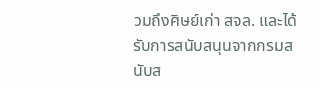วมถึงศิษย์เก่า สจล. และได้รับการสนับสนุนจากกรมสนับส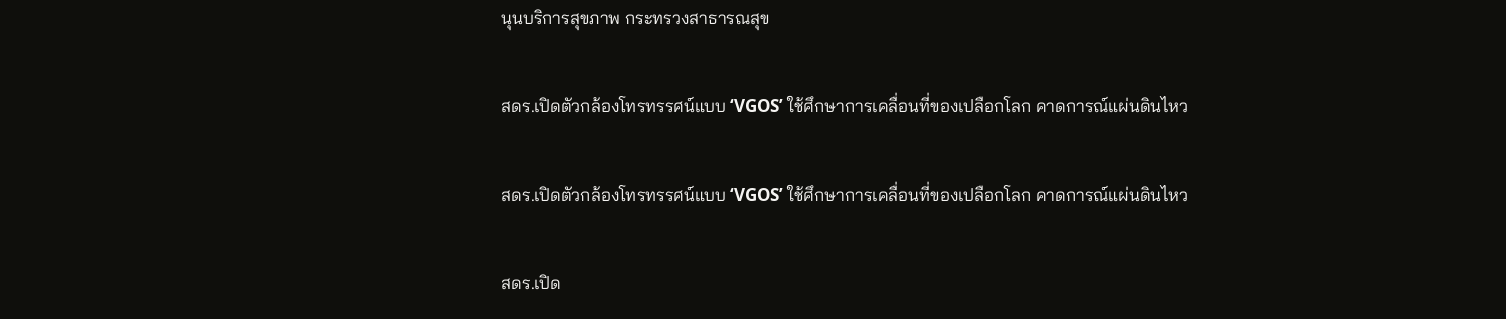นุนบริการสุขภาพ กระทรวงสาธารณสุข

สดร.เปิดตัวกล้องโทรทรรศน์แบบ ‘VGOS’ ใช้ศึกษาการเคลื่อนที่ของเปลือกโลก คาดการณ์แผ่นดินไหว

สดร.เปิดตัวกล้องโทรทรรศน์แบบ ‘VGOS’ ใช้ศึกษาการเคลื่อนที่ของเปลือกโลก คาดการณ์แผ่นดินไหว

สดร.เปิด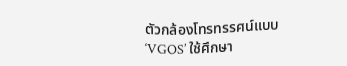ตัวกล้องโทรทรรศน์แบบ ‘VGOS’ ใช้ศึกษา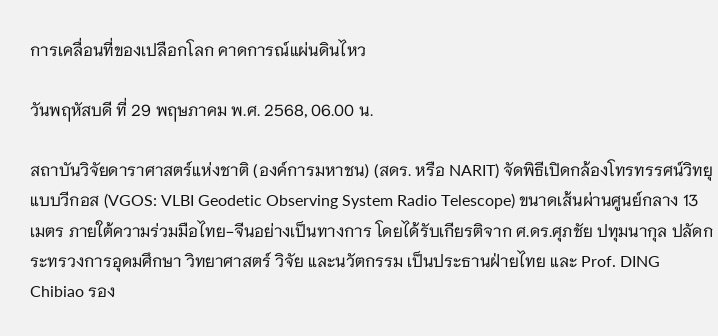การเคลื่อนที่ของเปลือกโลก คาดการณ์แผ่นดินไหว

วันพฤหัสบดี ที่ 29 พฤษภาคม พ.ศ. 2568, 06.00 น.

สถาบันวิจัยดาราศาสตร์แห่งชาติ (องค์การมหาชน) (สดร. หรือ NARIT) จัดพิธีเปิดกล้องโทรทรรศน์วิทยุแบบวีกอส (VGOS: VLBI Geodetic Observing System Radio Telescope) ขนาดเส้นผ่านศูนย์กลาง 13 เมตร ภายใต้ความร่วมมือไทย-จีนอย่างเป็นทางการ โดยได้รับเกียรติจาก ศ.ดร.ศุภชัย ปทุมนากุล ปลัดกระทรวงการอุดมศึกษา วิทยาศาสตร์ วิจัย และนวัตกรรม เป็นประธานฝ่ายไทย และ Prof. DING Chibiao รอง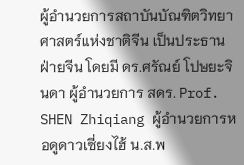ผู้อำนวยการสถาบันบัณฑิตวิทยาศาสตร์แห่งชาติจีน เป็นประธานฝ่ายจีน โดยมี ดร.ศรัณย์ โปษยะจินดา ผู้อำนวยการ สดร. Prof. SHEN Zhiqiang ผู้อำนวยการหอดูดาวเซี่ยงไฮ้ น.ส.พ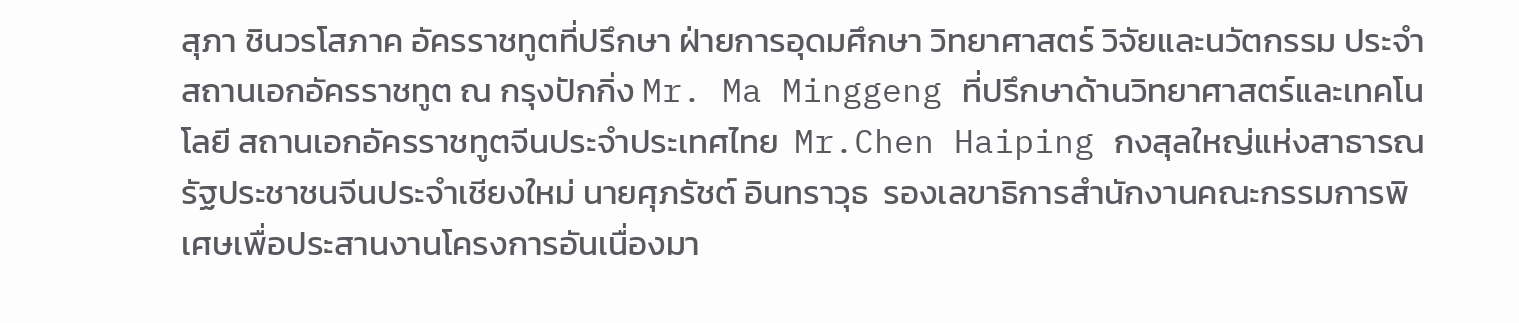สุภา ชินวรโสภาค อัครราชทูตที่ปรึกษา ฝ่ายการอุดมศึกษา วิทยาศาสตร์ วิจัยและนวัตกรรม ประจำสถานเอกอัครราชทูต ณ กรุงปักกิ่ง Mr. Ma Minggeng ที่ปรึกษาด้านวิทยาศาสตร์และเทคโนโลยี สถานเอกอัครราชทูตจีนประจำประเทศไทย  Mr.Chen Haiping กงสุลใหญ่แห่งสาธารณรัฐประชาชนจีนประจำเชียงใหม่ นายศุภรัชต์ อินทราวุธ  รองเลขาธิการสำนักงานคณะกรรมการพิเศษเพื่อประสานงานโครงการอันเนื่องมา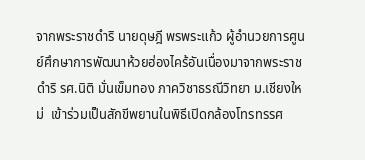จากพระราชดำริ นายดุษฎี พรพระแก้ว ผู้อำนวยการศูนย์ศึกษาการพัฒนาห้วยฮ่องไคร้อันเนื่องมาจากพระราชดำริ รศ.นิติ มั่นเข็มทอง ภาควิชาธรณีวิทยา ม.เชียงใหม่  เข้าร่วมเป็นสักขีพยานในพิธีเปิดกล้องโทรทรรศ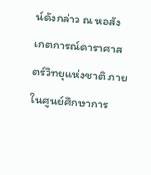น์ดังกล่าว ณ หอสังเกตการณ์ดาราศาสตร์วิทยุแห่งชาติ ภายในศูนย์ศึกษาการ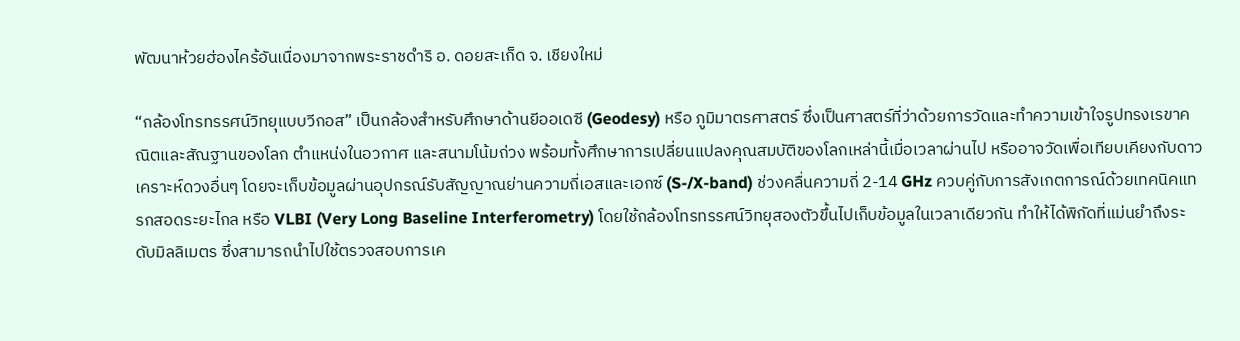พัฒนาห้วยฮ่องไคร้อันเนื่องมาจากพระราชดำริ อ. ดอยสะเก็ด จ. เชียงใหม่

“กล้องโทรทรรศน์วิทยุแบบวีกอส” เป็นกล้องสำหรับศึกษาด้านยีออเดซี (Geodesy) หรือ ภูมิมาตรศาสตร์ ซึ่งเป็นศาสตร์ที่ว่าด้วยการวัดและทำความเข้าใจรูปทรงเรขาคณิตและสัณฐานของโลก ตำแหน่งในอวกาศ และสนามโน้มถ่วง พร้อมทั้งศึกษาการเปลี่ยนแปลงคุณสมบัติของโลกเหล่านี้เมื่อเวลาผ่านไป หรืออาจวัดเพื่อเทียบเคียงกับดาวเคราะห์ดวงอื่นๆ โดยจะเก็บข้อมูลผ่านอุปกรณ์รับสัญญาณย่านความถี่เอสและเอกซ์ (S-/X-band) ช่วงคลื่นความถี่ 2-14 GHz ควบคู่กับการสังเกตการณ์ด้วยเทคนิคแทรกสอดระยะไกล หรือ VLBI (Very Long Baseline Interferometry) โดยใช้กล้องโทรทรรศน์วิทยุสองตัวขึ้นไปเก็บข้อมูลในเวลาเดียวกัน ทำให้ได้พิกัดที่แม่นยำถึงระดับมิลลิเมตร ซึ่งสามารถนำไปใช้ตรวจสอบการเค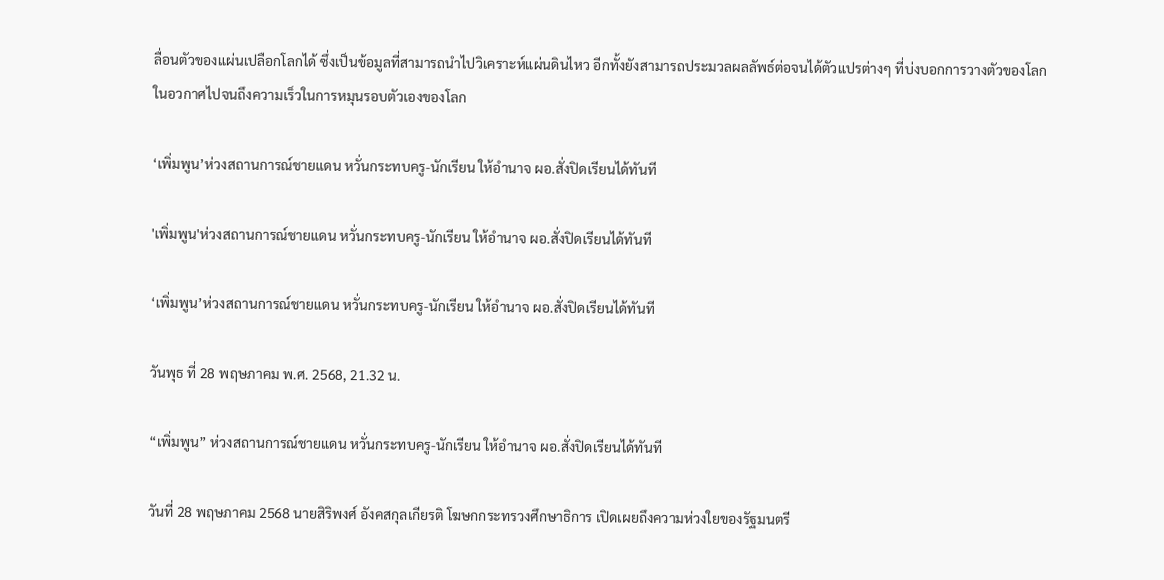ลื่อนตัวของแผ่นเปลือกโลกได้ ซึ่งเป็นข้อมูลที่สามารถนำไปวิเคราะห์แผ่นดินไหว อีกทั้งยังสามารถประมวลผลลัพธ์ต่อจนได้ตัวแปรต่างๆ ที่บ่งบอกการวางตัวของโลกในอวกาศไปจนถึงความเร็วในการหมุนรอบตัวเองของโลก

‘เพิ่มพูน’ห่วงสถานการณ์ชายแดน หวั่นกระทบครู-นักเรียน ให้อำนาจ ผอ.สั่งปิดเรียนได้ทันที

'เพิ่มพูน'ห่วงสถานการณ์ชายแดน หวั่นกระทบครู-นักเรียน ให้อำนาจ ผอ.สั่งปิดเรียนได้ทันที

‘เพิ่มพูน’ห่วงสถานการณ์ชายแดน หวั่นกระทบครู-นักเรียน ให้อำนาจ ผอ.สั่งปิดเรียนได้ทันที

วันพุธ ที่ 28 พฤษภาคม พ.ศ. 2568, 21.32 น.

“เพิ่มพูน” ห่วงสถานการณ์ชายแดน หวั่นกระทบครู-นักเรียน ให้อำนาจ ผอ.สั่งปิดเรียนได้ทันที

วันที่ 28 พฤษภาคม 2568 นายสิริพงศ์ อังคสกุลเกียรติ โฆษกกระทรวงศึกษาธิการ เปิดเผยถึงความห่วงใยของรัฐมนตรี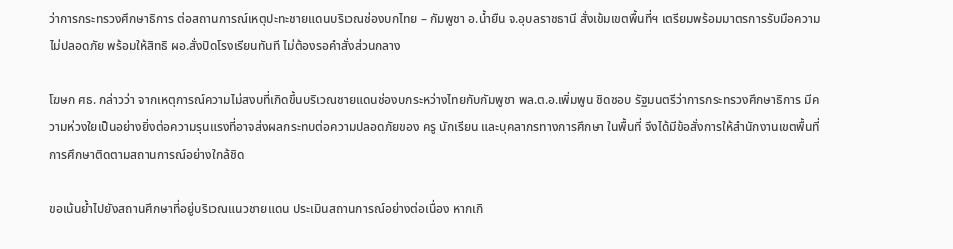ว่าการกระทรวงศึกษาธิการ ต่อสถานการณ์เหตุปะทะชายแดนบริเวณช่องบกไทย – กัมพูชา อ.น้ำยืน จ.อุบลราชธานี สั่งเข้มเขตพื้นที่ฯ เตรียมพร้อมมาตรการรับมือความไม่ปลอดภัย พร้อมให้สิทธิ ผอ.สั่งปิดโรงเรียนทันที ไม่ต้องรอคำสั่งส่วนกลาง

โฆษก ศธ. กล่าวว่า จากเหตุการณ์ความไม่สงบที่เกิดขึ้นบริเวณชายแดนช่องบกระหว่างไทยกับกัมพูชา พล.ต.อ.เพิ่มพูน ชิดชอบ รัฐมนตรีว่าการกระทรวงศึกษาธิการ มีความห่วงใยเป็นอย่างยิ่งต่อความรุนแรงที่อาจส่งผลกระทบต่อความปลอดภัยของ ครู นักเรียน และบุคลากรทางการศึกษา ในพื้นที่ จึงได้มีข้อสั่งการให้สำนักงานเขตพื้นที่การศึกษาติดตามสถานการณ์อย่างใกล้ชิด

ขอเน้นย้ำไปยังสถานศึกษาที่อยู่บริเวณแนวชายแดน ประเมินสถานการณ์อย่างต่อเนื่อง หากเกิ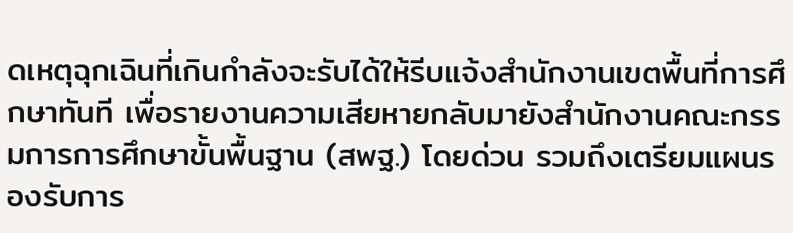ดเหตุฉุกเฉินที่เกินกำลังจะรับได้ให้รีบแจ้งสำนักงานเขตพื้นที่การศึกษาทันที เพื่อรายงานความเสียหายกลับมายังสำนักงานคณะกรรมการการศึกษาขั้นพื้นฐาน (สพฐ.) โดยด่วน รวมถึงเตรียมแผนรองรับการ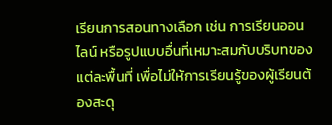เรียนการสอนทางเลือก เช่น การเรียนออนไลน์ หรือรูปแบบอื่นที่เหมาะสมกับบริบทของแต่ละพื้นที่ เพื่อไม่ให้การเรียนรู้ของผู้เรียนต้องสะดุ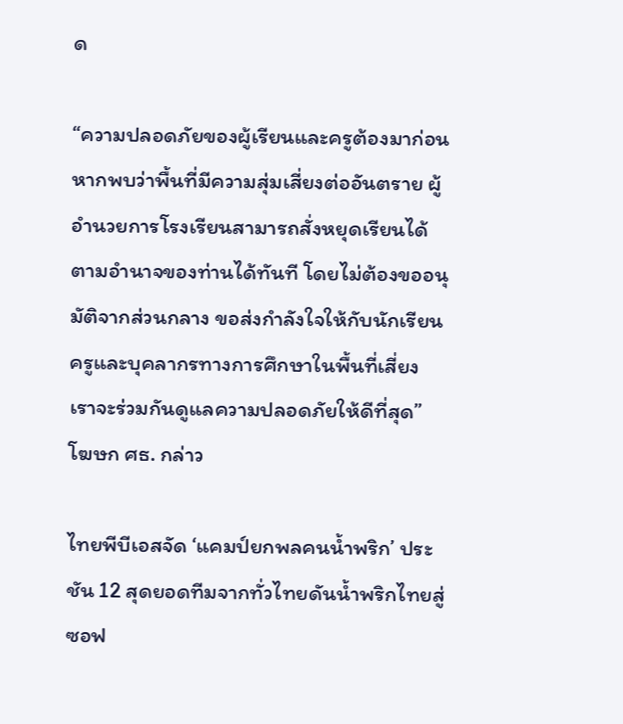ด

“ความปลอดภัยของผู้เรียนและครูต้องมาก่อน หากพบว่าพื้นที่มีความสุ่มเสี่ยงต่ออันตราย ผู้อำนวยการโรงเรียนสามารถสั่งหยุดเรียนได้ตามอำนาจของท่านได้ทันที โดยไม่ต้องขออนุมัติจากส่วนกลาง ขอส่งกำลังใจให้กับนักเรียน ครูและบุคลากรทางการศึกษาในพื้นที่เสี่ยง เราจะร่วมกันดูแลความปลอดภัยให้ดีที่สุด” โฆษก ศธ. กล่าว

ไทยพีบีเอสจัด ‘แคมป์ยกพลคนน้ำพริก’ ประชัน 12 สุดยอดทีมจากทั่วไทยดันน้ำพริกไทยสู่ซอฟ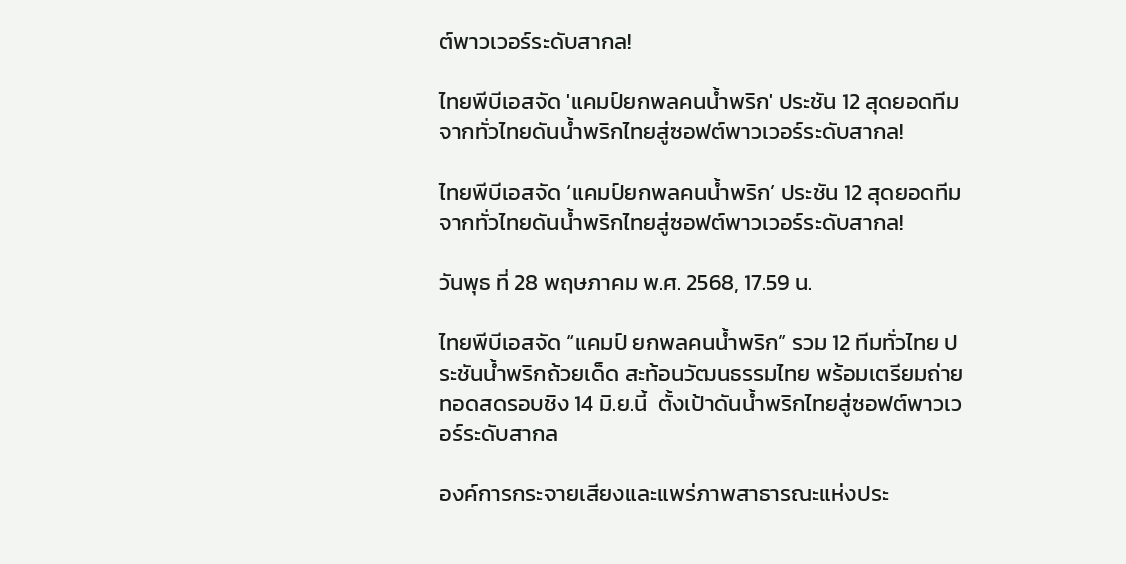ต์พาวเวอร์ระดับสากล!

ไทยพีบีเอสจัด 'แคมป์ยกพลคนน้ำพริก' ประชัน 12 สุดยอดทีมจากทั่วไทยดันน้ำพริกไทยสู่ซอฟต์พาวเวอร์ระดับสากล!

ไทยพีบีเอสจัด ‘แคมป์ยกพลคนน้ำพริก’ ประชัน 12 สุดยอดทีมจากทั่วไทยดันน้ำพริกไทยสู่ซอฟต์พาวเวอร์ระดับสากล!

วันพุธ ที่ 28 พฤษภาคม พ.ศ. 2568, 17.59 น.

ไทยพีบีเอสจัด “แคมป์ ยกพลคนน้ำพริก” รวม 12 ทีมทั่วไทย ประชันน้ำพริกถ้วยเด็ด สะท้อนวัฒนธรรมไทย พร้อมเตรียมถ่ายทอดสดรอบชิง 14 มิ.ย.นี้  ตั้งเป้าดันน้ำพริกไทยสู่ซอฟต์พาวเวอร์ระดับสากล

องค์การกระจายเสียงและแพร่ภาพสาธารณะแห่งประ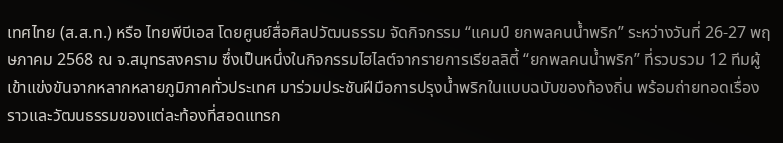เทศไทย (ส.ส.ท.) หรือ ไทยพีบีเอส โดยศูนย์สื่อศิลปวัฒนธรรม จัดกิจกรรม “แคมป์ ยกพลคนน้ำพริก” ระหว่างวันที่ 26-27 พฤษภาคม 2568 ณ จ.สมุทรสงคราม ซึ่งเป็นหนึ่งในกิจกรรมไฮไลต์จากรายการเรียลลิตี้ “ยกพลคนน้ำพริก” ที่รวบรวม 12 ทีมผู้เข้าแข่งขันจากหลากหลายภูมิภาคทั่วประเทศ มาร่วมประชันฝีมือการปรุงน้ำพริกในแบบฉบับของท้องถิ่น พร้อมถ่ายทอดเรื่องราวและวัฒนธรรมของแต่ละท้องที่สอดแทรก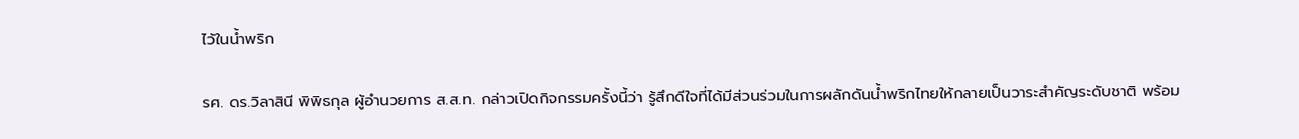ไว้ในน้ำพริก

รศ. ดร.วิลาสินี พิพิธกุล ผู้อำนวยการ ส.ส.ท. กล่าวเปิดกิจกรรมครั้งนี้ว่า รู้สึกดีใจที่ได้มีส่วนร่วมในการผลักดันน้ำพริกไทยให้กลายเป็นวาระสำคัญระดับชาติ พร้อม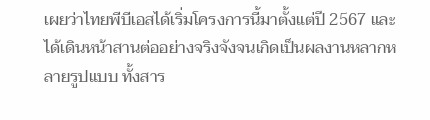เผยว่าไทยพีบีเอสได้เริ่มโครงการนี้มาตั้งแต่ปี 2567 และได้เดินหน้าสานต่ออย่างจริงจังจนเกิดเป็นผลงานหลากหลายรูปแบบ ทั้งสาร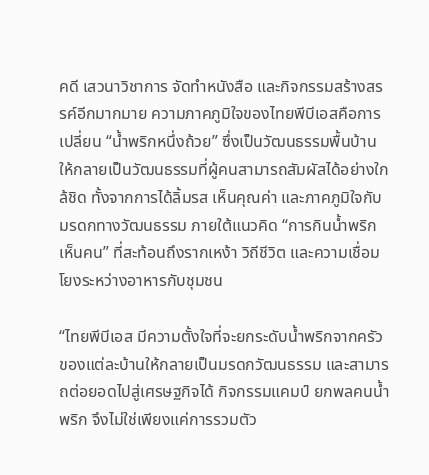คดี เสวนาวิชาการ จัดทำหนังสือ และกิจกรรมสร้างสรรค์อีกมากมาย ความภาคภูมิใจของไทยพีบีเอสคือการเปลี่ยน “น้ำพริกหนึ่งถ้วย” ซึ่งเป็นวัฒนธรรมพื้นบ้านให้กลายเป็นวัฒนธรรมที่ผู้คนสามารถสัมผัสได้อย่างใกล้ชิด ทั้งจากการได้ลิ้มรส เห็นคุณค่า และภาคภูมิใจกับมรดกทางวัฒนธรรม ภายใต้แนวคิด “การกินน้ำพริกเห็นคน” ที่สะท้อนถึงรากเหง้า วิถีชีวิต และความเชื่อมโยงระหว่างอาหารกับชุมชน

“ไทยพีบีเอส มีความตั้งใจที่จะยกระดับน้ำพริกจากครัวของแต่ละบ้านให้กลายเป็นมรดกวัฒนธรรม และสามารถต่อยอดไปสู่เศรษฐกิจได้ กิจกรรมแคมป์ ยกพลคนน้ำพริก จึงไม่ใช่เพียงแค่การรวมตัว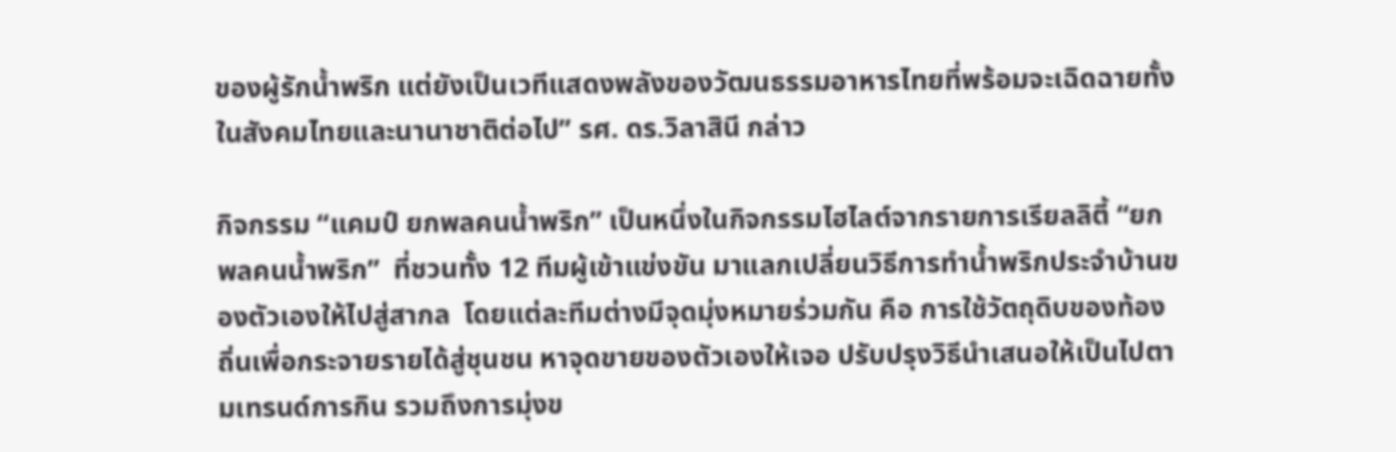ของผู้รักน้ำพริก แต่ยังเป็นเวทีแสดงพลังของวัฒนธรรมอาหารไทยที่พร้อมจะเฉิดฉายทั้งในสังคมไทยและนานาชาติต่อไป” รศ. ดร.วิลาสินี กล่าว

กิจกรรม “แคมป์ ยกพลคนน้ำพริก” เป็นหนึ่งในกิจกรรมไฮไลต์จากรายการเรียลลิตี้ “ยกพลคนน้ำพริก”  ที่ชวนทั้ง 12 ทีมผู้เข้าแข่งขัน มาแลกเปลี่ยนวิธีการทำน้ำพริกประจำบ้านของตัวเองให้ไปสู่สากล  โดยแต่ละทีมต่างมีจุดมุ่งหมายร่วมกัน คือ การใช้วัตถุดิบของท้องถิ่นเพื่อกระจายรายได้สู่ชุนชน หาจุดขายของตัวเองให้เจอ ปรับปรุงวิธีนำเสนอให้เป็นไปตามเทรนด์การกิน รวมถึงการมุ่งข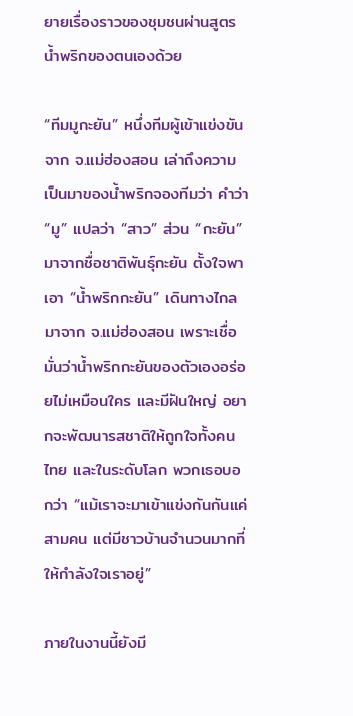ยายเรื่องราวของชุมชนผ่านสูตรน้ำพริกของตนเองด้วย

“ทีมมูกะยัน” หนึ่งทีมผู้เข้าแข่งขันจาก จ.แม่ฮ่องสอน เล่าถึงความเป็นมาของน้ำพริกจองทีมว่า คำว่า “มู” แปลว่า “สาว” ส่วน “กะยัน” มาจากชื่อชาติพันธุ์กะยัน ตั้งใจพาเอา “น้ำพริกกะยัน” เดินทางไกลมาจาก จ.แม่ฮ่องสอน เพราะเชื่อมั่นว่าน้ำพริกกะยันของตัวเองอร่อยไม่เหมือนใคร และมีฝันใหญ่ อยากจะพัฒนารสชาติให้ถูกใจทั้งคนไทย และในระดับโลก พวกเธอบอกว่า “แม้เราจะมาเข้าแข่งกันกันแค่สามคน แต่มีชาวบ้านจำนวนมากที่ให้กำลังใจเราอยู่”

ภายในงานนี้ยังมี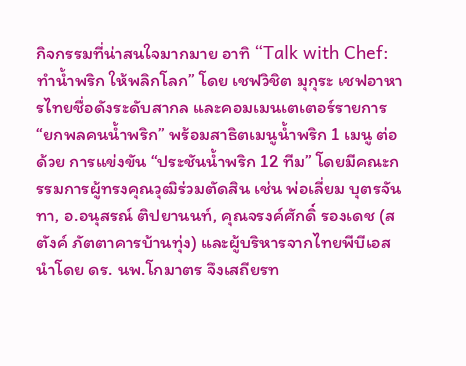กิจกรรมที่น่าสนใจมากมาย อาทิ “Talk with Chef: ทำน้ำพริก ให้พลิกโลก” โดย เชฟวิชิต มุกุระ เชฟอาหารไทยชื่อดังระดับสากล และคอมเมนเตเตอร์รายการ “ยกพลคนน้ำพริก” พร้อมสาธิตเมนูน้ำพริก 1 เมนู ต่อด้วย การแข่งขัน “ประชันน้ำพริก 12 ทีม” โดยมีคณะกรรมการผู้ทรงคุณวุฒิร่วมตัดสิน เช่น พ่อเลี่ยม บุตรจันทา, อ.อนุสรณ์ ติปยานนท์, คุณจรงค์ศักดิ์ รองเดช (สตังค์ ภัตตาคารบ้านทุ่ง) และผู้บริหารจากไทยพีบีเอส นำโดย ดร. นพ.โกมาตร จึงเสถียรท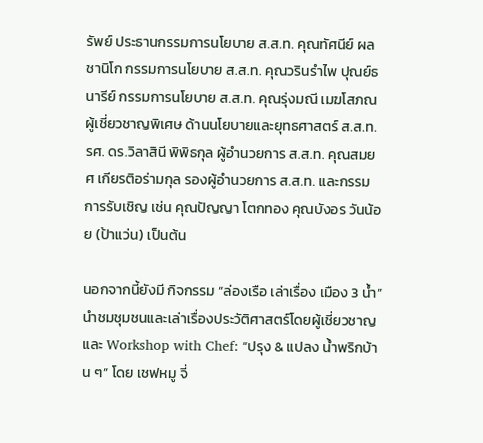รัพย์ ประธานกรรมการนโยบาย ส.ส.ท. คุณทัศนีย์ ผลชานิโก กรรมการนโยบาย ส.ส.ท. คุณวรินรำไพ ปุณย์ธนารีย์ กรรมการนโยบาย ส.ส.ท. คุณรุ่งมณี เมฆโสภณ ผู้เชี่ยวชาญพิเศษ ด้านนโยบายและยุทธศาสตร์ ส.ส.ท. รศ. ดร.วิลาสินี พิพิธกุล ผู้อำนวยการ ส.ส.ท. คุณสมยศ เกียรติอร่ามกุล รองผู้อำนวยการ ส.ส.ท. และกรรมการรับเชิญ เช่น คุณปัญญา โตกทอง คุณบังอร วันน้อย (ป้าแว่น) เป็นต้น

นอกจากนี้ยังมี กิจกรรม “ล่องเรือ เล่าเรื่อง เมือง 3 น้ำ” นำชมชุมชนและเล่าเรื่องประวัติศาสตร์โดยผู้เชี่ยวชาญ และ Workshop with Chef: “ปรุง & แปลง น้ำพริกบ้าน ๆ” โดย เชฟหมู จี่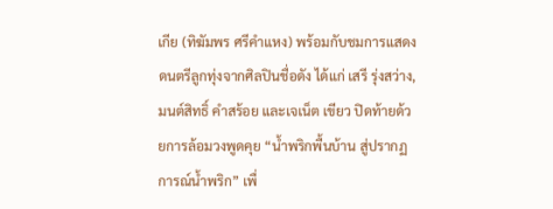เกีย (ทิฆัมพร ศรีคำแหง) พร้อมกับชมการแสดงดนตรีลูกทุ่งจากศิลปินชื่อดัง ได้แก่ เสรี รุ่งสว่าง, มนต์สิทธิ์ คำสร้อย และเจเน็ต เขียว ปิดท้ายด้วยการล้อมวงพูดคุย “น้ำพริกพื้นบ้าน สู่ปรากฏการณ์น้ำพริก” เพื่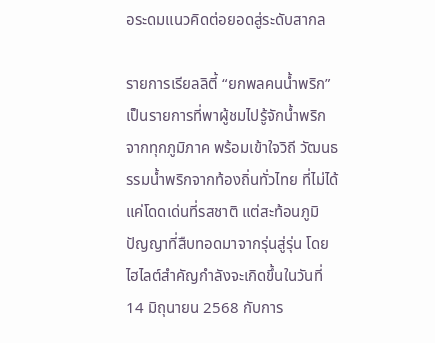อระดมแนวคิดต่อยอดสู่ระดับสากล

รายการเรียลลิตี้ “ยกพลคนน้ำพริก” เป็นรายการที่พาผู้ชมไปรู้จักน้ำพริกจากทุกภูมิภาค พร้อมเข้าใจวิถี วัฒนธรรมน้ำพริกจากท้องถิ่นทั่วไทย ที่ไม่ได้แค่โดดเด่นที่รสชาติ แต่สะท้อนภูมิปัญญาที่สืบทอดมาจากรุ่นสู่รุ่น โดยไฮไลต์สำคัญกำลังจะเกิดขึ้นในวันที่ 14 มิถุนายน 2568 กับการ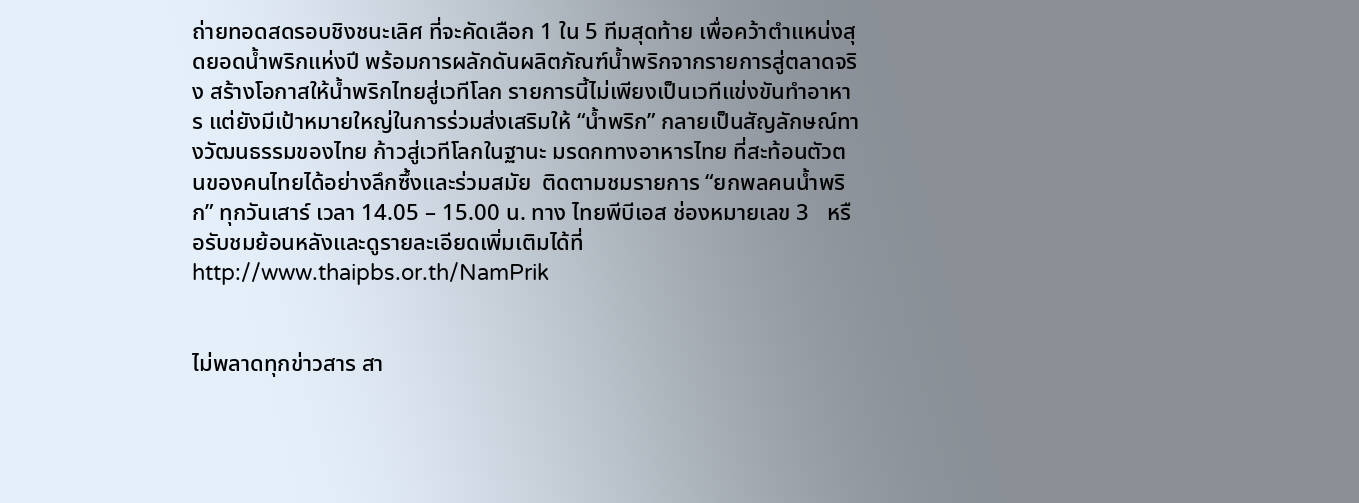ถ่ายทอดสดรอบชิงชนะเลิศ ที่จะคัดเลือก 1 ใน 5 ทีมสุดท้าย เพื่อคว้าตำแหน่งสุดยอดน้ำพริกแห่งปี พร้อมการผลักดันผลิตภัณฑ์น้ำพริกจากรายการสู่ตลาดจริง สร้างโอกาสให้น้ำพริกไทยสู่เวทีโลก รายการนี้ไม่เพียงเป็นเวทีแข่งขันทำอาหาร แต่ยังมีเป้าหมายใหญ่ในการร่วมส่งเสริมให้ “น้ำพริก” กลายเป็นสัญลักษณ์ทางวัฒนธรรมของไทย ก้าวสู่เวทีโลกในฐานะ มรดกทางอาหารไทย ที่สะท้อนตัวตนของคนไทยได้อย่างลึกซึ้งและร่วมสมัย  ติดตามชมรายการ “ยกพลคนน้ำพริก” ทุกวันเสาร์ เวลา 14.05 – 15.00 น. ทาง ไทยพีบีเอส ช่องหมายเลข 3   หรือรับชมย้อนหลังและดูรายละเอียดเพิ่มเติมได้ที่ http://www.thaipbs.or.th/NamPrik


ไม่พลาดทุกข่าวสาร สา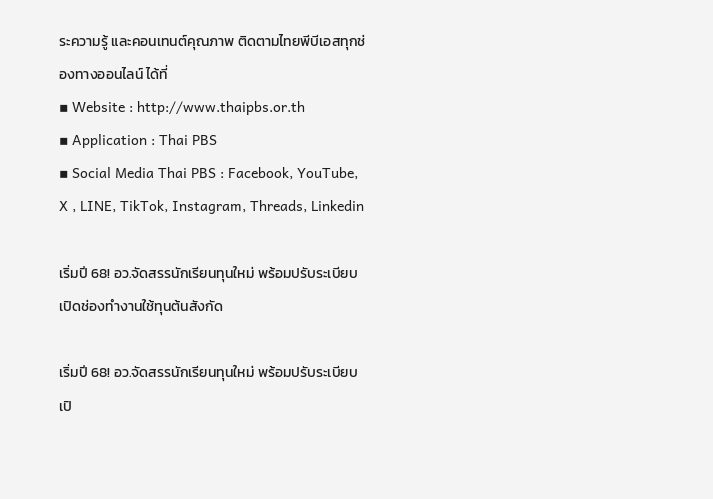ระความรู้ และคอนเทนต์คุณภาพ ติดตามไทยพีบีเอสทุกช่องทางออนไลน์ ได้ที่
▪ Website : http://www.thaipbs.or.th
▪ Application : Thai PBS
▪ Social Media Thai PBS : Facebook, YouTube, X , LINE, TikTok, Instagram, Threads, Linkedin

เริ่มปี 68! อว.จัดสรรนักเรียนทุนใหม่ พร้อมปรับระเบียบเปิดช่องทำงานใช้ทุนต้นสังกัด

เริ่มปี 68! อว.จัดสรรนักเรียนทุนใหม่ พร้อมปรับระเบียบเปิ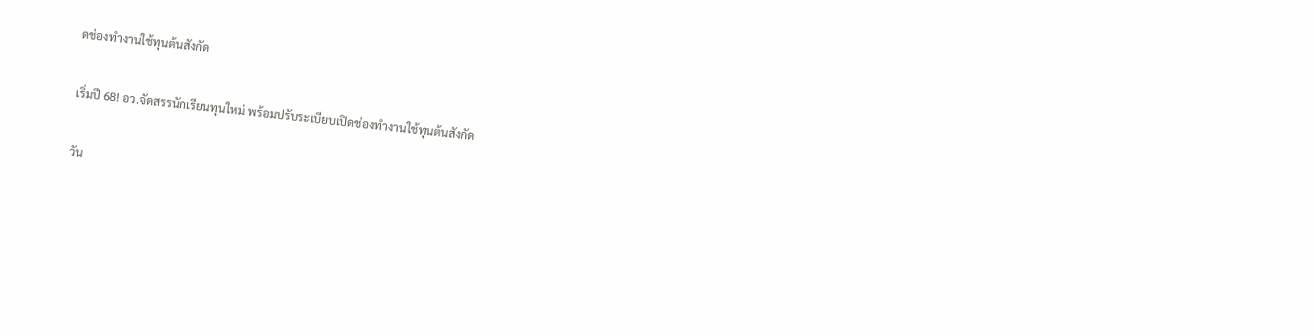ดช่องทำงานใช้ทุนต้นสังกัด

เริ่มปี 68! อว.จัดสรรนักเรียนทุนใหม่ พร้อมปรับระเบียบเปิดช่องทำงานใช้ทุนต้นสังกัด

วัน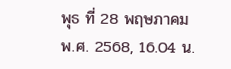พุธ ที่ 28 พฤษภาคม พ.ศ. 2568, 16.04 น.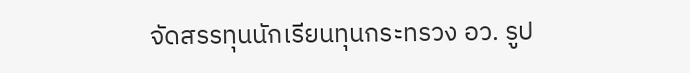จัดสรรทุนนักเรียนทุนกระทรวง อว. รูป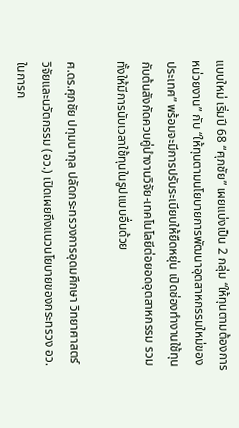แบบใหม่ เริ่มปี 68 “ศุภชัย” เผยแบ่งเป็น 2 กลุ่ม “ให้ทุนตามต้องการหน่วยงาน” กับ “ให้ทุนตามนโยบายการพัฒนาอุตสาหกรรมใหม่ของประเทศ” พร้อมจะมีการปรับระเบียบให้ยืดหยุ่น เปิดช่องทำงานใช้ทุนกับต้นสังกัดควบคู่นำงานวิจัย-เทคโนโลยีต่อยอดอุตสาหกรรม รวมทั้งให้มีการนับเวลาใช้ทุนในรูปแบบอื่นด้วย

ศ.ดร.ศุภชัย ปทุมนากุล ปลัดกระทรวงการอุดมศึกษา วิทยาศาสตร์ วิจัยและนวัตกรรม (อว.) เปิดเผยถึงแนวนโยบายของกระทรวง อว. ในการก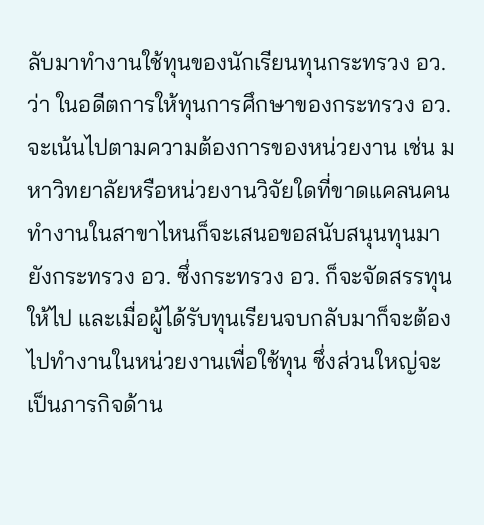ลับมาทำงานใช้ทุนของนักเรียนทุนกระทรวง อว. ว่า ในอดีตการให้ทุนการศึกษาของกระทรวง อว. จะเน้นไปตามความต้องการของหน่วยงาน เช่น มหาวิทยาลัยหรือหน่วยงานวิจัยใดที่ขาดแคลนคนทำงานในสาขาไหนก็จะเสนอขอสนับสนุนทุนมายังกระทรวง อว. ซึ่งกระทรวง อว. ก็จะจัดสรรทุนให้ไป และเมื่อผู้ได้รับทุนเรียนจบกลับมาก็จะต้องไปทำงานในหน่วยงานเพื่อใช้ทุน ซึ่งส่วนใหญ่จะเป็นภารกิจด้าน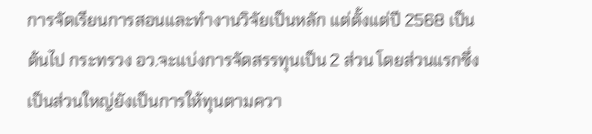การจัดเรียนการสอนและทำงานวิจัยเป็นหลัก แต่ตั้งแต่ปี 2568 เป็นต้นไป กระทรวง อว.จะแบ่งการจัดสรรทุนเป็น 2 ส่วน โดยส่วนแรกซึ่งเป็นส่วนใหญ่ยังเป็นการให้ทุนตามควา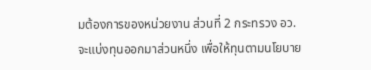มต้องการของหน่วยงาน ส่วนที่ 2 กระทรวง อว. จะแบ่งทุนออกมาส่วนหนึ่ง เพื่อให้ทุนตามนโยบาย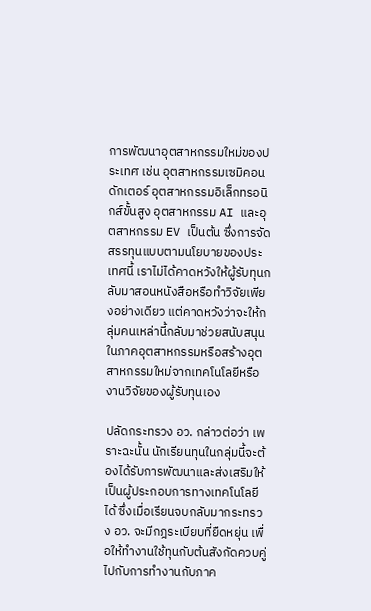การพัฒนาอุตสาหกรรมใหม่ของประเทศ เช่น อุตสาหกรรมเซมิคอนดักเตอร์ อุตสาหกรรมอิเล็กทรอนิกส์ขั้นสูง อุตสาหกรรม AI และอุตสาหกรรม EV เป็นต้น ซึ่งการจัดสรรทุนแบบตามนโยบายของประเทศนี้ เราไม่ได้คาดหวังให้ผู้รับทุนกลับมาสอนหนังสือหรือทำวิจัยเพียงอย่างเดียว แต่คาดหวังว่าจะให้กลุ่มคนเหล่านี้กลับมาช่วยสนับสนุนในภาคอุตสาหกรรมหรือสร้างอุตสาหกรรมใหม่จากเทคโนโลยีหรืองานวิจัยของผู้รับทุนเอง

ปลัดกระทรวง อว. กล่าวต่อว่า เพราะฉะนั้น นักเรียนทุนในกลุ่มนี้จะต้องได้รับการพัฒนาและส่งเสริมให้เป็นผู้ประกอบการทางเทคโนโลยีได้ ซึ่งเมื่อเรียนจบกลับมากระทรวง อว. จะมีกฎระเบียบที่ยืดหยุ่น เพื่อให้ทำงานใช้ทุนกับต้นสังกัดควบคู่ไปกับการทำงานกับภาค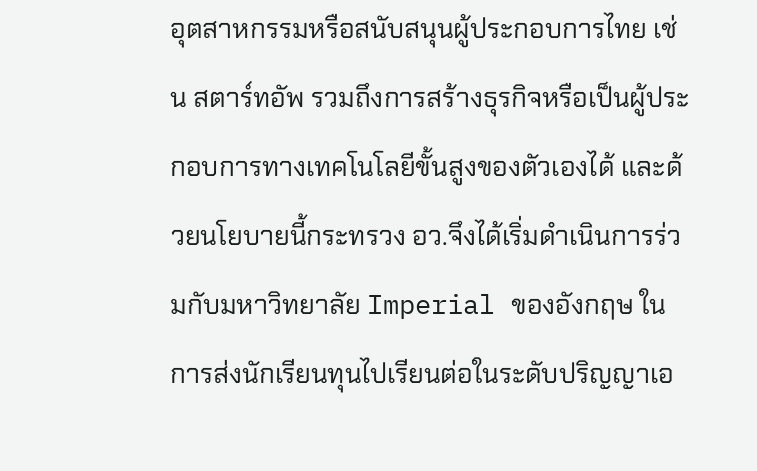อุตสาหกรรมหรือสนับสนุนผู้ประกอบการไทย เช่น สตาร์ทอัพ รวมถึงการสร้างธุรกิจหรือเป็นผู้ประกอบการทางเทคโนโลยีขั้นสูงของตัวเองได้ และด้วยนโยบายนี้กระทรวง อว.จึงได้เริ่มดำเนินการร่วมกับมหาวิทยาลัย Imperial ของอังกฤษ ในการส่งนักเรียนทุนไปเรียนต่อในระดับปริญญาเอ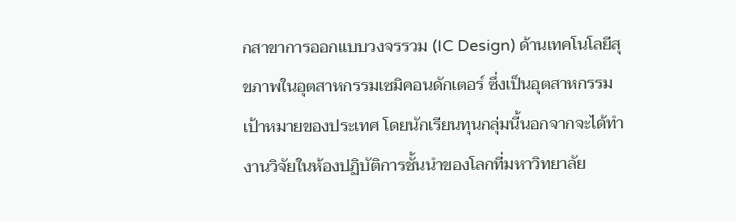กสาขาการออกแบบวงจรรวม (IC Design) ด้านเทคโนโลยีสุขภาพในอุตสาหกรรมเซมิคอนดักเตอร์ ซึ่งเป็นอุตสาหกรรมเป้าหมายของประเทศ โดยนักเรียนทุนกลุ่มนี้นอกจากจะได้ทำงานวิจัยในห้องปฏิบัติการชั้นนำของโลกที่มหาวิทยาลัย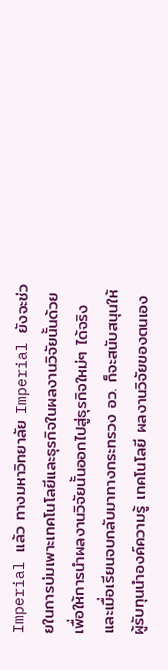Imperial แล้ว ทางมหาวิทยาลัย Imperial ยังจะช่วยในการบ่มเพาะเทคโนโลยีและธุรกิจในผลงานวิจัยนั้นด้วย เพื่อให้การนำผลงานวิจัยนั้นออกไปสู่ธุรกิจใหม่ๆ ได้จริง และเมื่อเรียนจบกลับมาทางกระทรวง อว. ก็จะสนับสนุนให้ผู้รับทุนนำองค์ความรู้ เทคโนโลยี ผลงานวิจัยของตนเอง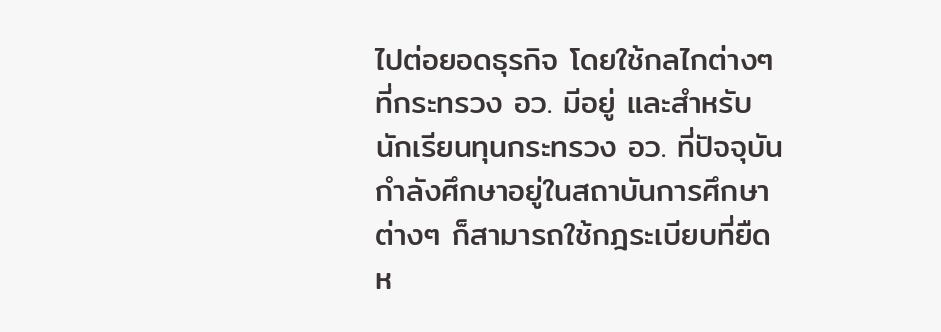ไปต่อยอดธุรกิจ โดยใช้กลไกต่างๆ ที่กระทรวง อว. มีอยู่ และสำหรับนักเรียนทุนกระทรวง อว. ที่ปัจจุบันกำลังศึกษาอยู่ในสถาบันการศึกษาต่างๆ ก็สามารถใช้กฎระเบียบที่ยืดห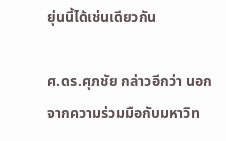ยุ่นนี้ได้เช่นเดียวกัน

ศ.ดร.ศุภชัย กล่าวอีกว่า นอกจากความร่วมมือกับมหาวิท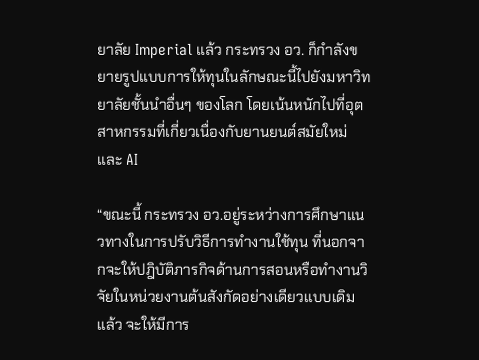ยาลัย Imperial แล้ว กระทรวง อว. ก็กำลังขยายรูปแบบการให้ทุนในลักษณะนี้ไปยังมหาวิทยาลัยชั้นนำอื่นๆ ของโลก โดยเน้นหนักไปที่อุตสาหกรรมที่เกี่ยวเนื่องกับยานยนต์สมัยใหม่และ AI

“ขณะนี้ กระทรวง อว.อยู่ระหว่างการศึกษาแนวทางในการปรับวิธีการทำงานใช้ทุน ที่นอกจากจะให้ปฎิบัติภารกิจด้านการสอนหรือทำงานวิจัยในหน่วยงานต้นสังกัดอย่างเดียวแบบเดิมแล้ว จะให้มีการ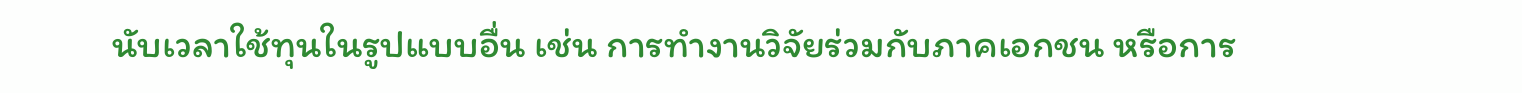นับเวลาใช้ทุนในรูปแบบอื่น เช่น การทำงานวิจัยร่วมกับภาคเอกชน หรือการ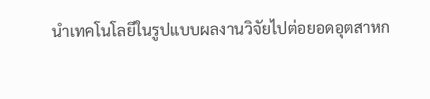นำเทคโนโลยีในรูปแบบผลงานวิจัยไปต่อยอดอุตสาหก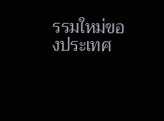รรมใหม่ของประเทศ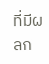ที่มีผลก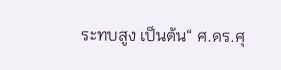ระทบสูง เป็นต้น“ ศ.ดร.ศุ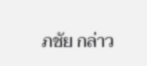ภชัย กล่าว